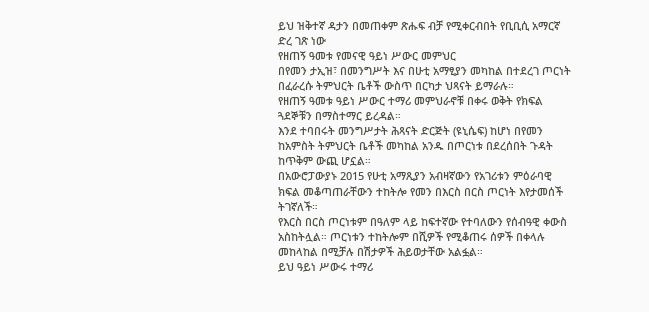ይህ ዝቅተኛ ዳታን በመጠቀም ጽሑፍ ብቻ የሚቀርብበት የቢቢሲ አማርኛ ድረ ገጽ ነው
የዘጠኝ ዓመቱ የመናዊ ዓይነ ሥውር መምህር
በየመን ታኢዝ፣ በመንግሥት እና በሁቲ አማፂያን መካከል በተደረገ ጦርነት በፈራረሱ ትምህርት ቤቶች ውስጥ በርካታ ህጻናት ይማራሉ።
የዘጠኝ ዓመቱ ዓይነ ሥውር ተማሪ መምህራኖቹ በቀሩ ወቅት የክፍል ጓደኞቹን በማስተማር ይረዳል።
እንደ ተባበሩት መንግሥታት ሕጻናት ድርጅት (ዩኒሴፍ) ከሆነ በየመን ከአምስት ትምህርት ቤቶች መካከል አንዱ በጦርነቱ በደረሰበት ጉዳት ከጥቅም ውጪ ሆኗል።
በአውሮፓውያኑ 2015 የሁቲ አማጺያን አብዛኛውን የአገሪቱን ምዕራባዊ ክፍል መቆጣጠራቸውን ተከትሎ የመን በእርስ በርስ ጦርነት እየታመሰች ትገኛለች።
የእርስ በርስ ጦርነቱም በዓለም ላይ ከፍተኛው የተባለውን የሰብዓዊ ቀውስ አስከትሏል። ጦርነቱን ተከትሎም በሺዎች የሚቆጠሩ ሰዎች በቀላሉ መከላከል በሚቻሉ በሽታዎች ሕይወታቸው አልፏል።
ይህ ዓይነ ሥውሩ ተማሪ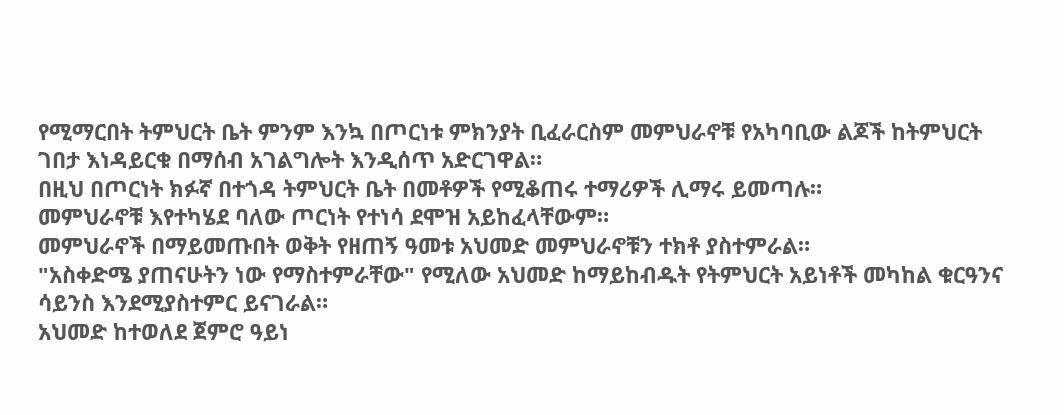የሚማርበት ትምህርት ቤት ምንም እንኳ በጦርነቱ ምክንያት ቢፈራርስም መምህራኖቹ የአካባቢው ልጆች ከትምህርት ገበታ እነዳይርቁ በማሰብ አገልግሎት እንዲሰጥ አድርገዋል።
በዚህ በጦርነት ክፉኛ በተጎዳ ትምህርት ቤት በመቶዎች የሚቆጠሩ ተማሪዎች ሊማሩ ይመጣሉ።
መምህራኖቹ እየተካሄደ ባለው ጦርነት የተነሳ ደሞዝ አይከፈላቸውም።
መምህራኖች በማይመጡበት ወቅት የዘጠኝ ዓመቱ አህመድ መምህራኖቹን ተክቶ ያስተምራል።
"አስቀድሜ ያጠናሁትን ነው የማስተምራቸው" የሚለው አህመድ ከማይከብዱት የትምህርት አይነቶች መካከል ቁርዓንና ሳይንስ እንደሚያስተምር ይናገራል።
አህመድ ከተወለደ ጀምሮ ዓይነ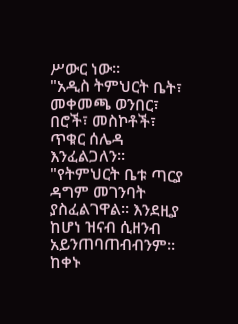ሥውር ነው።
"አዲስ ትምህርት ቤት፣ መቀመጫ ወንበር፣ በሮች፣ መስኮቶች፣ ጥቁር ሰሌዳ እንፈልጋለን።
"የትምህርት ቤቱ ጣርያ ዳግም መገንባት ያስፈልገዋል። እንደዚያ ከሆነ ዝናብ ሲዘንብ አይንጠባጠብብንም። ከቀኑ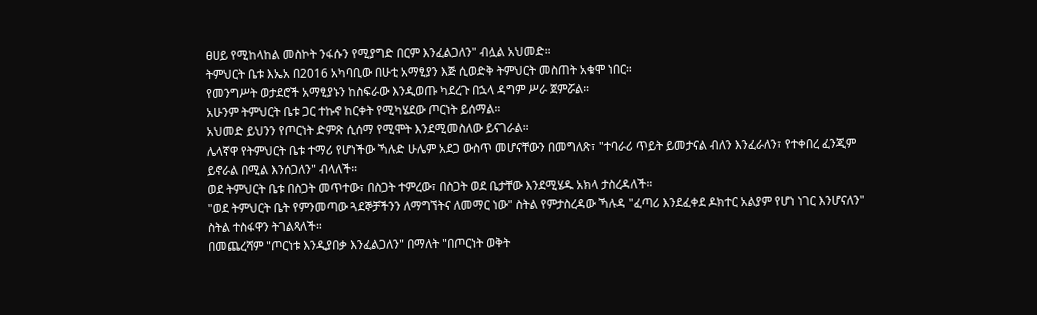ፀሀይ የሚከላከል መስኮት ንፋሱን የሚያግድ በርም እንፈልጋለን" ብሏል አህመድ።
ትምህርት ቤቱ እኤአ በ2016 አካባቢው በሁቲ አማፂያን እጅ ሲወድቅ ትምህርት መስጠት አቁሞ ነበር።
የመንግሥት ወታደሮች አማፂያኑን ከስፍራው እንዲወጡ ካደረጉ በኋላ ዳግም ሥራ ጀምሯል።
አሁንም ትምህርት ቤቱ ጋር ተኩኖ ከርቀት የሚካሄደው ጦርነት ይሰማል።
አህመድ ይህንን የጦርነት ድምጽ ሲሰማ የሚሞት እንደሚመስለው ይናገራል።
ሌላኛዋ የትምህርት ቤቱ ተማሪ የሆነችው ኻሉድ ሁሌም አደጋ ውስጥ መሆናቸውን በመግለጽ፣ "ተባራሪ ጥይት ይመታናል ብለን እንፈራለን፣ የተቀበረ ፈንጂም ይኖራል በሚል እንሰጋለን" ብላለች።
ወደ ትምህርት ቤቱ በስጋት መጥተው፣ በስጋት ተምረው፣ በስጋት ወደ ቤታቸው እንደሚሄዱ አክላ ታስረዳለች።
"ወደ ትምህርት ቤት የምንመጣው ጓደኞቻችንን ለማግኘትና ለመማር ነው" ስትል የምታስረዳው ኻሉዳ "ፈጣሪ እንደፈቀደ ዶክተር አልያም የሆነ ነገር እንሆናለን" ስትል ተስፋዋን ትገልጻለች።
በመጨረሻም "ጦርነቱ እንዲያበቃ እንፈልጋለን" በማለት "በጦርነት ወቅት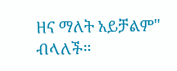ዘና ማለት አይቻልም" ብላለች።